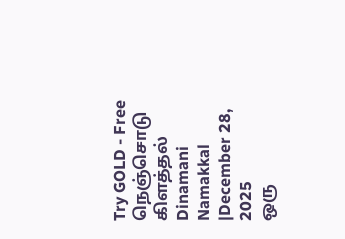Try GOLD - Free
நெஞ்சொடு கிளத்தல்
Dinamani Namakkal
|December 28, 2025
ஒரு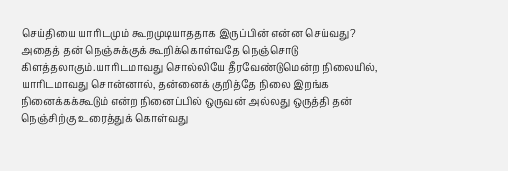செய்தியை யாரிடமும் கூறமுடியாததாக இருப்பின் என்ன செய்வது?
அதைத் தன் நெஞ்சுக்குக் கூறிக்கொள்வதே நெஞ்சொடு கிளத்தலாகும்.யாரிடமாவது சொல்லியே தீரவேண்டுமென்ற நிலையில், யாரிடமாவது சொன்னால், தன்னைக் குறித்தே நிலை இறங்க நினைக்கக்கூடும் என்ற நினைப்பில் ஒருவன் அல்லது ஒருத்தி தன் நெஞ்சிற்கு உரைத்துக் கொள்வது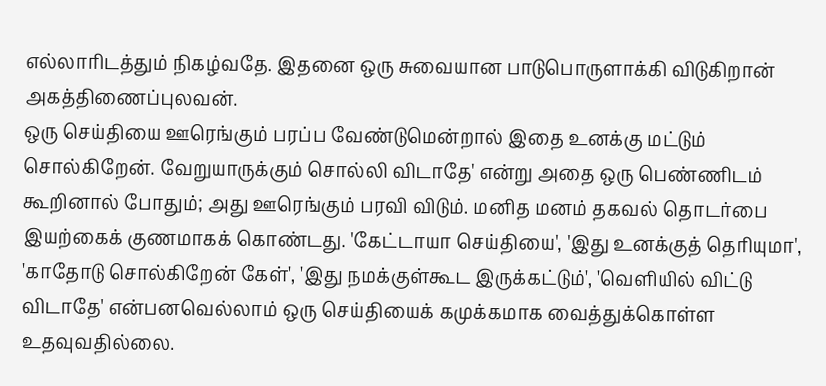எல்லாரிடத்தும் நிகழ்வதே. இதனை ஒரு சுவையான பாடுபொருளாக்கி விடுகிறான் அகத்திணைப்புலவன்.
ஒரு செய்தியை ஊரெங்கும் பரப்ப வேண்டுமென்றால் இதை உனக்கு மட்டும் சொல்கிறேன். வேறுயாருக்கும் சொல்லி விடாதே' என்று அதை ஒரு பெண்ணிடம் கூறினால் போதும்; அது ஊரெங்கும் பரவி விடும். மனித மனம் தகவல் தொடர்பை இயற்கைக் குணமாகக் கொண்டது. 'கேட்டாயா செய்தியை', 'இது உனக்குத் தெரியுமா', 'காதோடு சொல்கிறேன் கேள்', 'இது நமக்குள்கூட இருக்கட்டும்', 'வெளியில் விட்டு விடாதே' என்பனவெல்லாம் ஒரு செய்தியைக் கமுக்கமாக வைத்துக்கொள்ள உதவுவதில்லை.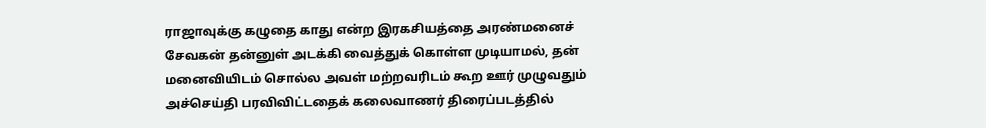ராஜாவுக்கு கழுதை காது என்ற இரகசியத்தை அரண்மனைச் சேவகன் தன்னுள் அடக்கி வைத்துக் கொள்ள முடியாமல், தன் மனைவியிடம் சொல்ல அவள் மற்றவரிடம் கூற ஊர் முழுவதும் அச்செய்தி பரவிவிட்டதைக் கலைவாணர் திரைப்படத்தில்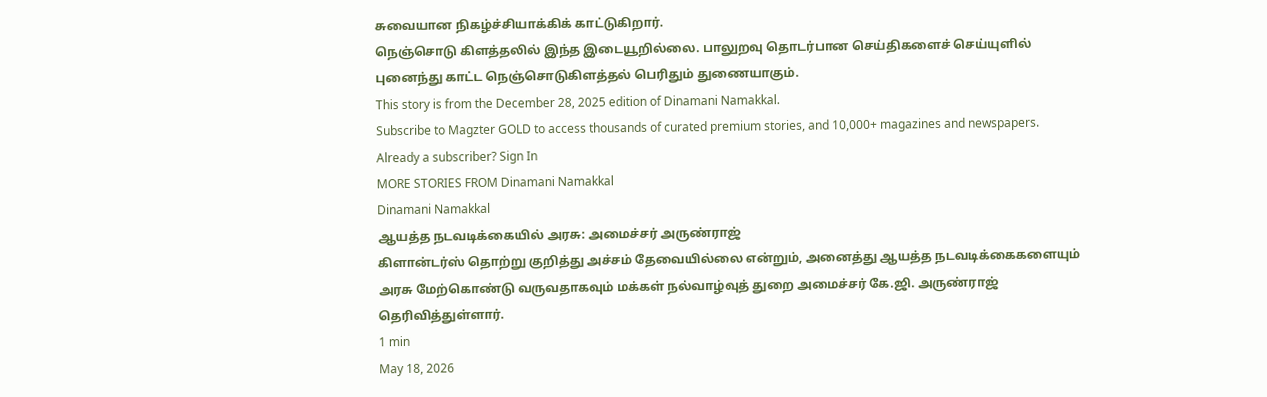சுவையான நிகழ்ச்சியாக்கிக் காட்டுகிறார்.
நெஞ்சொடு கிளத்தலில் இந்த இடையூறில்லை. பாலுறவு தொடர்பான செய்திகளைச் செய்யுளில் புனைந்து காட்ட நெஞ்சொடுகிளத்தல் பெரிதும் துணையாகும்.
This story is from the December 28, 2025 edition of Dinamani Namakkal.
Subscribe to Magzter GOLD to access thousands of curated premium stories, and 10,000+ magazines and newspapers.
Already a subscriber? Sign In
MORE STORIES FROM Dinamani Namakkal
Dinamani Namakkal
ஆயத்த நடவடிக்கையில் அரசு: அமைச்சர் அருண்ராஜ்
கிளான்டர்ஸ் தொற்று குறித்து அச்சம் தேவையில்லை என்றும், அனைத்து ஆயத்த நடவடிக்கைகளையும் அரசு மேற்கொண்டு வருவதாகவும் மக்கள் நல்வாழ்வுத் துறை அமைச்சர் கே.ஜி. அருண்ராஜ் தெரிவித்துள்ளார்.
1 min
May 18, 2026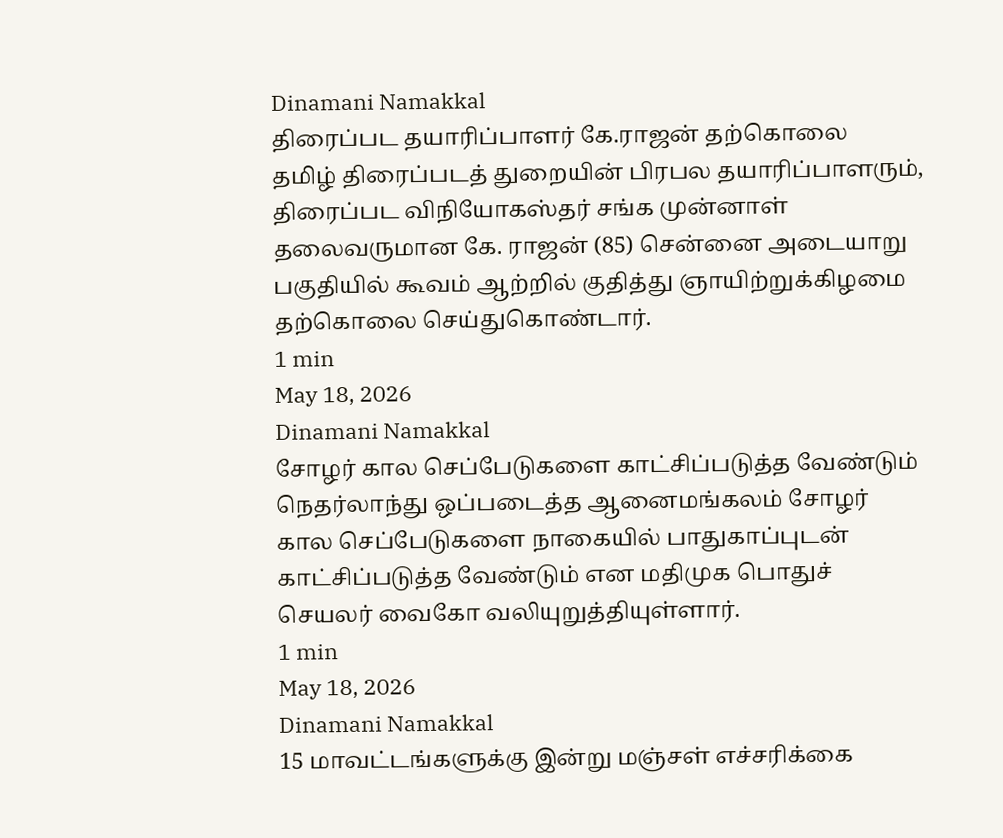Dinamani Namakkal
திரைப்பட தயாரிப்பாளர் கே.ராஜன் தற்கொலை
தமிழ் திரைப்படத் துறையின் பிரபல தயாரிப்பாளரும், திரைப்பட விநியோகஸ்தர் சங்க முன்னாள் தலைவருமான கே. ராஜன் (85) சென்னை அடையாறு பகுதியில் கூவம் ஆற்றில் குதித்து ஞாயிற்றுக்கிழமை தற்கொலை செய்துகொண்டார்.
1 min
May 18, 2026
Dinamani Namakkal
சோழர் கால செப்பேடுகளை காட்சிப்படுத்த வேண்டும்
நெதர்லாந்து ஒப்படைத்த ஆனைமங்கலம் சோழர் கால செப்பேடுகளை நாகையில் பாதுகாப்புடன் காட்சிப்படுத்த வேண்டும் என மதிமுக பொதுச் செயலர் வைகோ வலியுறுத்தியுள்ளார்.
1 min
May 18, 2026
Dinamani Namakkal
15 மாவட்டங்களுக்கு இன்று மஞ்சள் எச்சரிக்கை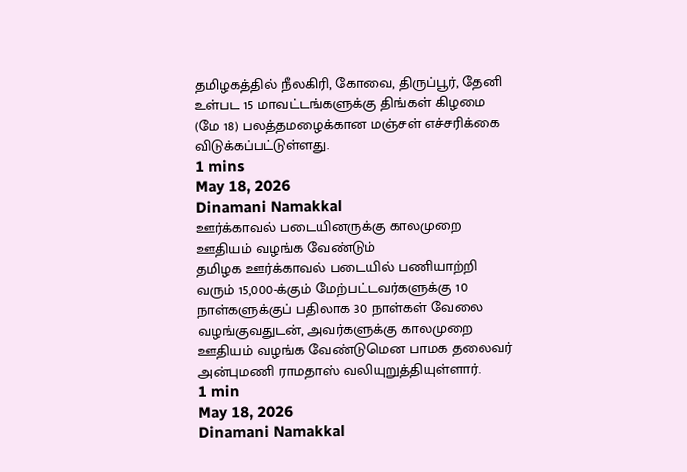தமிழகத்தில் நீலகிரி, கோவை, திருப்பூர், தேனி உள்பட 15 மாவட்டங்களுக்கு திங்கள் கிழமை (மே 18) பலத்தமழைக்கான மஞ்சள் எச்சரிக்கை விடுக்கப்பட்டுள்ளது.
1 mins
May 18, 2026
Dinamani Namakkal
ஊர்க்காவல் படையினருக்கு காலமுறை ஊதியம் வழங்க வேண்டும்
தமிழக ஊர்க்காவல் படையில் பணியாற்றி வரும் 15,000-க்கும் மேற்பட்டவர்களுக்கு 10 நாள்களுக்குப் பதிலாக 30 நாள்கள் வேலை வழங்குவதுடன், அவர்களுக்கு காலமுறை ஊதியம் வழங்க வேண்டுமென பாமக தலைவர் அன்புமணி ராமதாஸ் வலியுறுத்தியுள்ளார்.
1 min
May 18, 2026
Dinamani Namakkal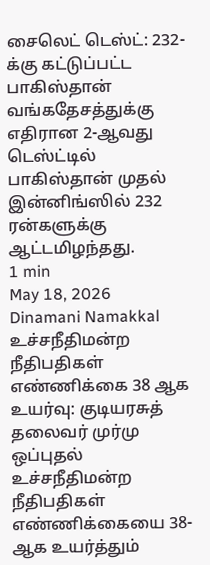சைலெட் டெஸ்ட்: 232-க்கு கட்டுப்பட்ட பாகிஸ்தான்
வங்கதேசத்துக்கு எதிரான 2-ஆவது டெஸ்ட்டில் பாகிஸ்தான் முதல் இன்னிங்ஸில் 232 ரன்களுக்கு ஆட்டமிழந்தது.
1 min
May 18, 2026
Dinamani Namakkal
உச்சநீதிமன்ற நீதிபதிகள் எண்ணிக்கை 38 ஆக உயர்வு: குடியரசுத் தலைவர் முர்மு ஒப்புதல்
உச்சநீதிமன்ற நீதிபதிகள் எண்ணிக்கையை 38-ஆக உயர்த்தும்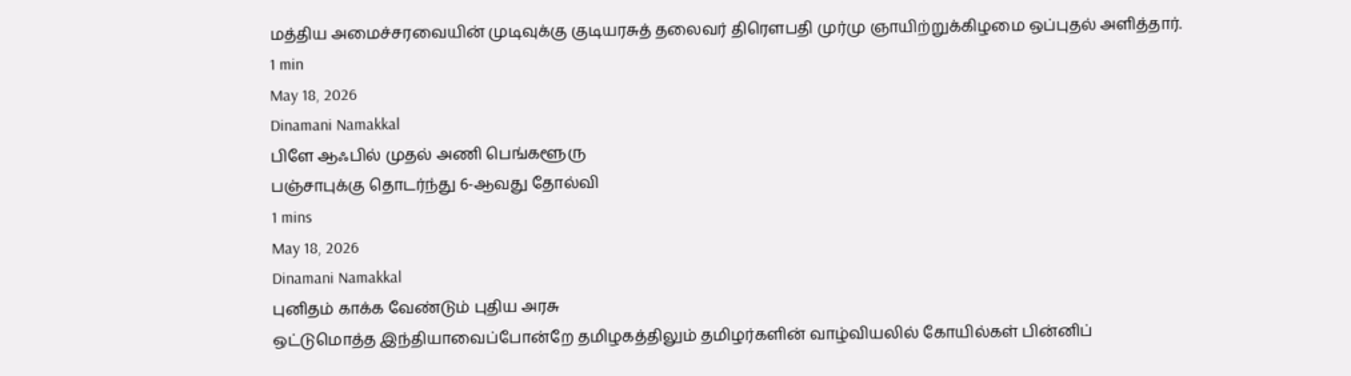மத்திய அமைச்சரவையின் முடிவுக்கு குடியரசுத் தலைவர் திரௌபதி முர்மு ஞாயிற்றுக்கிழமை ஒப்புதல் அளித்தார்.
1 min
May 18, 2026
Dinamani Namakkal
பிளே ஆஃபில் முதல் அணி பெங்களூரு
பஞ்சாபுக்கு தொடர்ந்து 6-ஆவது தோல்வி
1 mins
May 18, 2026
Dinamani Namakkal
புனிதம் காக்க வேண்டும் புதிய அரசு
ஒட்டுமொத்த இந்தியாவைப்போன்றே தமிழகத்திலும் தமிழர்களின் வாழ்வியலில் கோயில்கள் பின்னிப்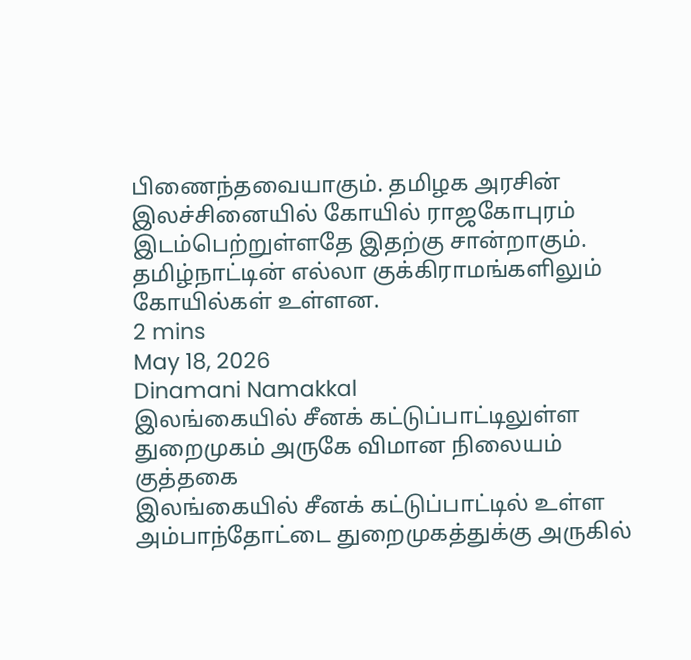பிணைந்தவையாகும். தமிழக அரசின் இலச்சினையில் கோயில் ராஜகோபுரம் இடம்பெற்றுள்ளதே இதற்கு சான்றாகும். தமிழ்நாட்டின் எல்லா குக்கிராமங்களிலும் கோயில்கள் உள்ளன.
2 mins
May 18, 2026
Dinamani Namakkal
இலங்கையில் சீனக் கட்டுப்பாட்டிலுள்ள துறைமுகம் அருகே விமான நிலையம் குத்தகை
இலங்கையில் சீனக் கட்டுப்பாட்டில் உள்ள அம்பாந்தோட்டை துறைமுகத்துக்கு அருகில்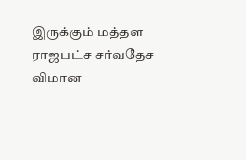இருக்கும் மத்தள ராஜபட்ச சர்வதேச விமான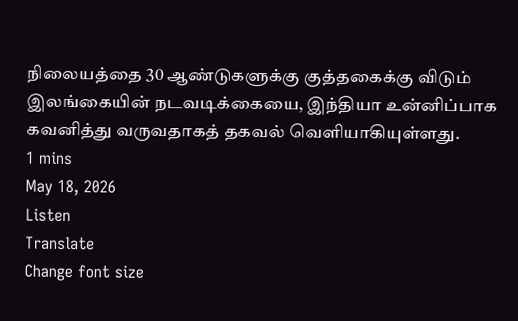நிலையத்தை 30 ஆண்டுகளுக்கு குத்தகைக்கு விடும் இலங்கையின் நடவடிக்கையை, இந்தியா உன்னிப்பாக கவனித்து வருவதாகத் தகவல் வெளியாகியுள்ளது.
1 mins
May 18, 2026
Listen
Translate
Change font size